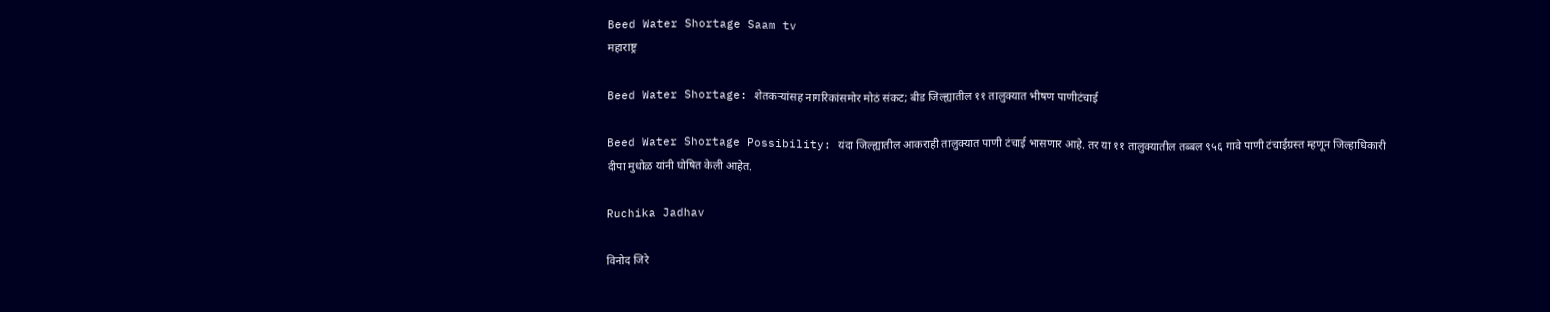Beed Water Shortage Saam tv
महाराष्ट्र

Beed Water Shortage: शेतकऱ्यांसह नागरिकांसमोर मोठं संकट; बीड जिल्ह्यातील ११ तालुक्यात भीषण पाणीटंचाई

Beed Water Shortage Possibility: यंदा जिल्ह्यातील आकराही तालुक्यात पाणी टंचाई भासणार आहे. तर या ११ तालुक्यातील तब्बल ९५६ गावे पाणी टंचाईग्रस्त म्हणून जिल्हाधिकारी दीपा मुधोळ यांनी घोषित केली आहेत.

Ruchika Jadhav

विनोद जिरे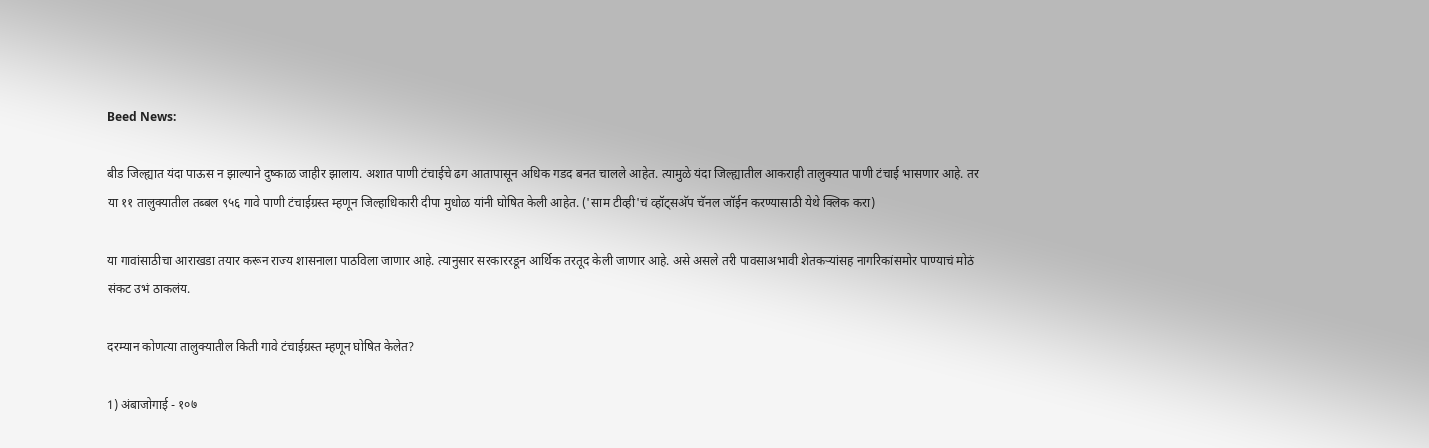Beed News:

बीड जिल्ह्यात यंदा पाऊस न झाल्याने दुष्काळ जाहीर झालाय. अशात पाणी टंचाईचे ढग आतापासून अधिक गडद बनत चालले आहेत. त्यामुळे यंदा जिल्ह्यातील आकराही तालुक्यात पाणी टंचाई भासणार आहे. तर या ११ तालुक्यातील तब्बल ९५६ गावे पाणी टंचाईग्रस्त म्हणून जिल्हाधिकारी दीपा मुधोळ यांनी घोषित केली आहेत. ('साम टीव्ही'चं व्हॉट्सअ‍ॅप चॅनल जॉईन करण्यासाठी येथे क्लिक करा)

या गावांसाठीचा आराखडा तयार करून राज्य शासनाला पाठविला जाणार आहे. त्यानुसार सरकाररडून आर्थिक तरतूद केली जाणार आहे. असे असले तरी पावसाअभावी शेतकऱ्यांसह नागरिकांसमोर पाण्याचं मोठं संकट उभं ठाकलंय.

दरम्यान कोणत्या तालुक्यातील किती गावे टंचाईग्रस्त म्हणून घोषित केलेत?

1) अंबाजोगाई - १०७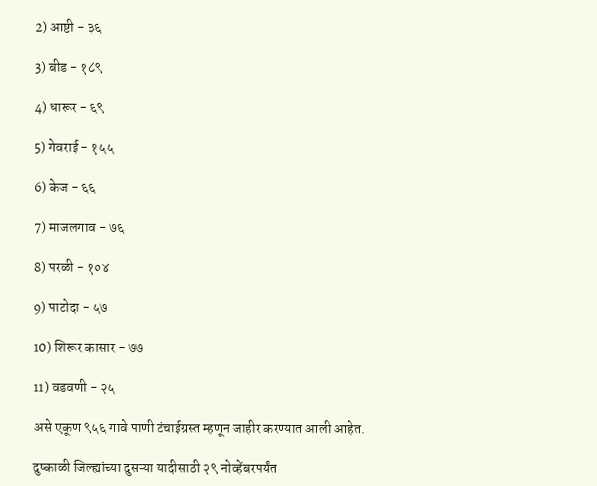2) आष्टी - ३६

3) बीड - १८९

4) धारूर - ६९

5) गेवराई - १५५

6) केज - ६६

7) माजलगाव - ७६

8) परळी - १०४

9) पाटोदा - ५७

10) शिरूर कासार - ७७

11) वडवणी - २५

असे एकूण ९५६ गावे पाणी टंचाईग्रस्त म्हणून जाहीर करण्यात आली आहेत.

दुष्काळी जिल्ह्यांच्या दुसऱ्या यादीसाठी २९ नोव्हेंबरपर्यंत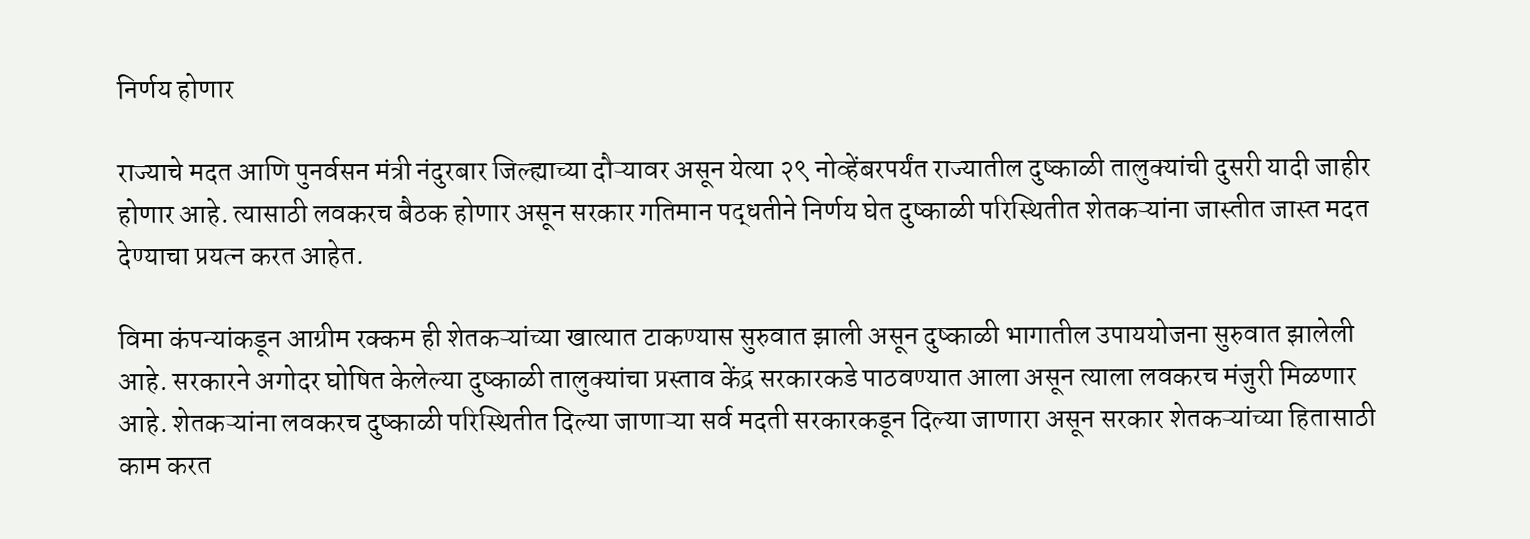निर्णय होणार

राज्याचे मदत आणि पुनर्वसन मंत्री नंदुरबार जिल्ह्याच्या दौऱ्यावर असून येत्या २९ नोव्हेंबरपर्यंत राज्यातील दुष्काळी तालुक्यांची दुसरी यादी जाहीर होणार आहे. त्यासाठी लवकरच बैठक होणार असून सरकार गतिमान पद्धतीने निर्णय घेत दुष्काळी परिस्थितीत शेतकऱ्यांना जास्तीत जास्त मदत देण्याचा प्रयत्न करत आहेत.

विमा कंपन्यांकडून आग्रीम रक्कम ही शेतकऱ्यांच्या खात्यात टाकण्यास सुरुवात झाली असून दुष्काळी भागातील उपाययोजना सुरुवात झालेली आहे. सरकारने अगोदर घोषित केलेल्या दुष्काळी तालुक्यांचा प्रस्ताव केंद्र सरकारकडे पाठवण्यात आला असून त्याला लवकरच मंजुरी मिळणार आहे. शेतकऱ्यांना लवकरच दुष्काळी परिस्थितीत दिल्या जाणाऱ्या सर्व मदती सरकारकडून दिल्या जाणारा असून सरकार शेतकऱ्यांच्या हितासाठी काम करत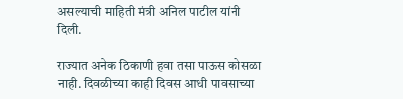असल्याची माहिती मंत्री अनिल पाटील यांनी दिली.

राज्यात अनेक ठिकाणी हवा तसा पाऊस कोसळा नाही. दिवळीच्या काही दिवस आधी पावसाच्या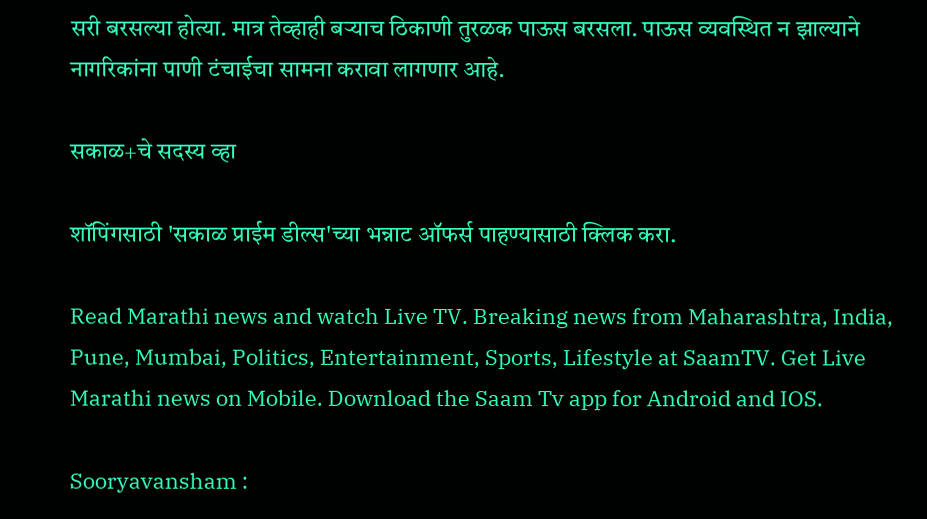सरी बरसल्या होत्या. मात्र तेव्हाही बऱ्याच ठिकाणी तुरळक पाऊस बरसला. पाऊस व्यवस्थित न झाल्याने नागरिकांना पाणी टंचाईचा सामना करावा लागणार आहे.

सकाळ+चे सदस्य व्हा

शॉपिंगसाठी 'सकाळ प्राईम डील्स'च्या भन्नाट ऑफर्स पाहण्यासाठी क्लिक करा.

Read Marathi news and watch Live TV. Breaking news from Maharashtra, India, Pune, Mumbai, Politics, Entertainment, Sports, Lifestyle at SaamTV. Get Live Marathi news on Mobile. Download the Saam Tv app for Android and IOS.

Sooryavansham :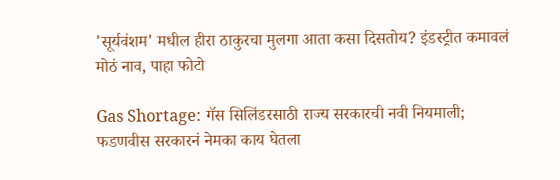'सूर्यवंशम' मधील हीरा ठाकुरचा मुलगा आता कसा दिसतोय? इंडस्ट्रीत कमावलं मोठं नाव, पाहा फोटो

Gas Shortage: गॅस सिलिंडरसाठी राज्य सरकारची नवी नियमाली; फडणवीस सरकारनं नेमका काय घेतला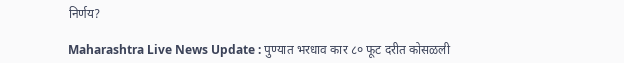निर्णय?

Maharashtra Live News Update : पुण्यात भरधाव कार ८० फूट दरीत कोसळली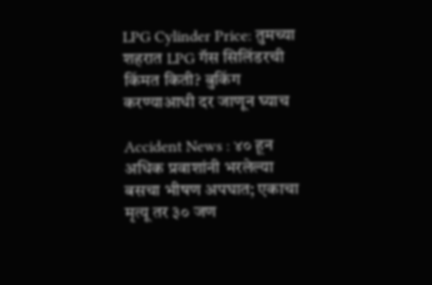LPG Cylinder Price: तुमच्या शहरात LPG गॅस सिलिंडरची किंमत किती? बुकिंग करण्याआधी दर जाणून घ्याच

Accident News : ४० हून अधिक प्रवाशांनी भरलेल्या बसचा भीषण अपघात; एकाचा मृत्यू तर ३० जण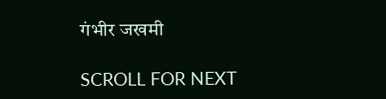गंभीर जखमी

SCROLL FOR NEXT